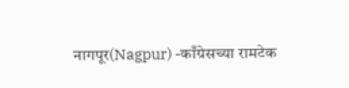नागपूर(Nagpur) -काँग्रेसच्या रामटेक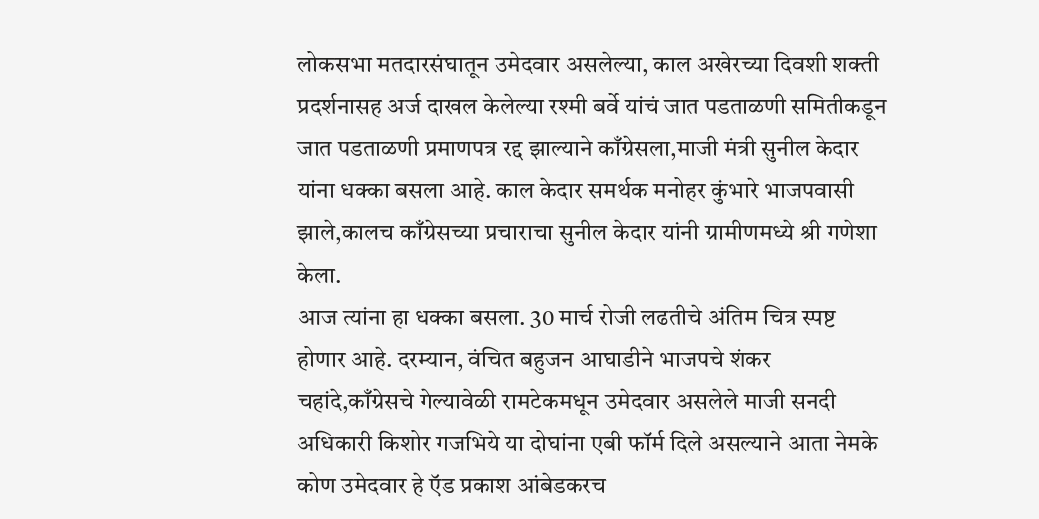लोकसभा मतदारसंघातून उमेदवार असलेल्या, काल अखेरच्या दिवशी शक्ती प्रदर्शनासह अर्ज दाखल केलेल्या रश्मी बर्वे यांचं जात पडताळणी समितीकडून जात पडताळणी प्रमाणपत्र रद्द झाल्याने काँग्रेसला,माजी मंत्री सुनील केदार यांना धक्का बसला आहे. काल केदार समर्थक मनोहर कुंभारे भाजपवासी झाले,कालच काँग्रेसच्या प्रचाराचा सुनील केदार यांनी ग्रामीणमध्ये श्री गणेशा केला.
आज त्यांना हा धक्का बसला. 30 मार्च रोजी लढतीचे अंतिम चित्र स्पष्ट होणार आहे. दरम्यान, वंचित बहुजन आघाडीने भाजपचे शंकर चहांदे,काँग्रेसचे गेल्यावेळी रामटेकमधून उमेदवार असलेले माजी सनदी अधिकारी किशोर गजभिये या दोघांना एबी फॉर्म दिले असल्याने आता नेमके कोण उमेदवार हे ऍड प्रकाश आंबेडकरच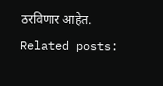ठरविणार आहेत.
Related posts: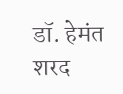डॉ. हेमंत शरद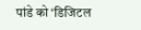पांडे को ‘डिजिटल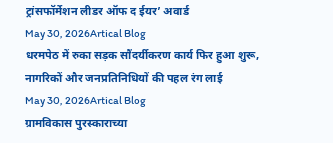ट्रांसफॉर्मेशन लीडर ऑफ द ईयर’ अवार्ड
May 30, 2026Artical Blog
धरमपेठ में रुका सड़क सौंदर्यीकरण कार्य फिर हुआ शुरू, नागरिकों और जनप्रतिनिधियों की पहल रंग लाई
May 30, 2026Artical Blog
ग्रामविकास पुरस्काराच्या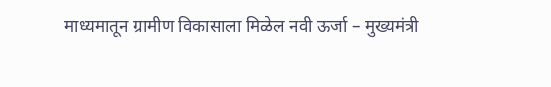माध्यमातून ग्रामीण विकासाला मिळेल नवी ऊर्जा – मुख्यमंत्री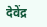देवेंद्र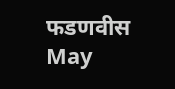फडणवीस
May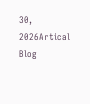30, 2026Artical Blog